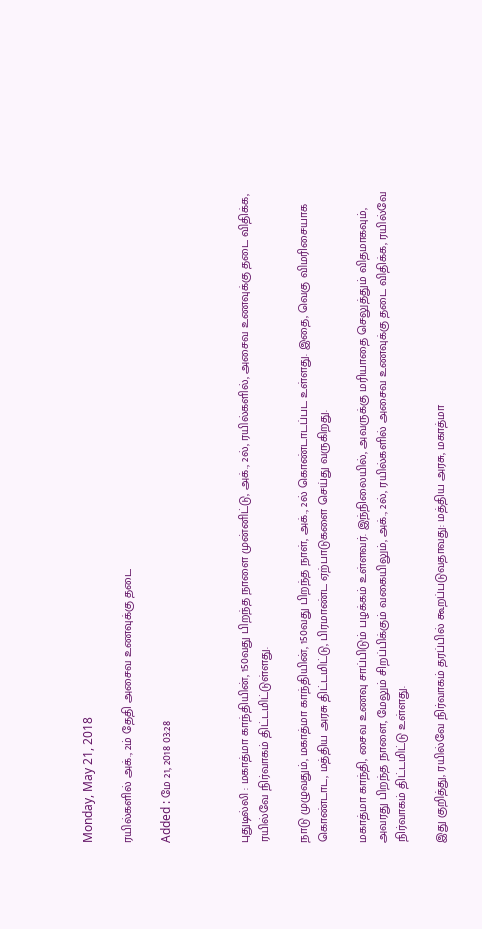Monday, May 21, 2018

ரயில்களில் அக்., 2ம் தேதி அசைவ உணவுக்கு தடை

Added : மே 21, 2018 03:28



புதுடில்லி : மகாத்மா காந்தியின், 150வது பிறந்த நாளை முன்னிட்டு, அக்., 2ல், ரயில்களில், அசைவ உணவுக்கு தடை விதிக்க, ரயில்வே நிர்வாகம் திட்டமிட்டுள்ளது.

நாடு முழுவதும், மகாத்மா காந்தியின், 150வது பிறந்த நாள், அக்., 2ல் கொண்டாடப்பட உள்ளது. இதை, வெகு விமரிசையாக கொண்டாட, மத்திய அரசு திட்டமிட்டு, பிரமாண்ட ஏற்பாடுகளை செய்து வருகிறது.

மகாத்மா காந்தி, சைவ உணவு சாப்பிடும் பழக்கம் உள்ளவர். இந்நிலையில், அவருக்கு மரியாதை செலுத்தும் விதமாகவும், அவரது பிறந்த நாளை, மேலும் சிறப்பிக்கும் வகையிலும், அக்., 2ல், ரயில்களில் அசைவ உணவுக்கு தடை விதிக்க, ரயில்வே நிர்வாகம் திட்டமிட்டு உள்ளது.

இது குறித்து, ரயில்வே நிர்வாகம் தரப்பில் கூறப்படுவதாவது: மத்திய அரசு, மகாத்மா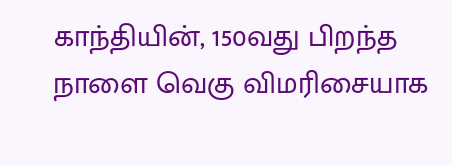காந்தியின், 150வது பிறந்த நாளை வெகு விமரிசையாக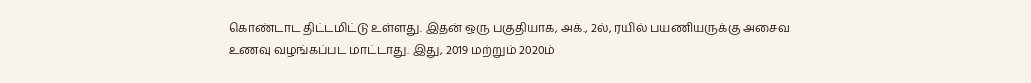கொண்டாட திட்டமிட்டு உள்ளது. இதன் ஒரு பகுதியாக, அக்., 2ல், ரயில் பயணியருக்கு அசைவ உணவு வழங்கப்பட மாட்டாது. இது, 2019 மற்றும் 2020ம்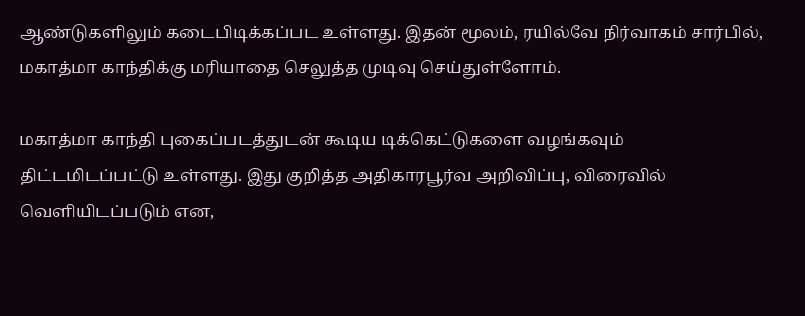ஆண்டுகளிலும் கடைபிடிக்கப்பட உள்ளது. இதன் மூலம், ரயில்வே நிர்வாகம் சார்பில், மகாத்மா காந்திக்கு மரியாதை செலுத்த முடிவு செய்துள்ளோம்.

மகாத்மா காந்தி புகைப்படத்துடன் கூடிய டிக்கெட்டுகளை வழங்கவும் திட்டமிடப்பட்டு உள்ளது. இது குறித்த அதிகாரபூர்வ அறிவிப்பு, விரைவில் வெளியிடப்படும் என,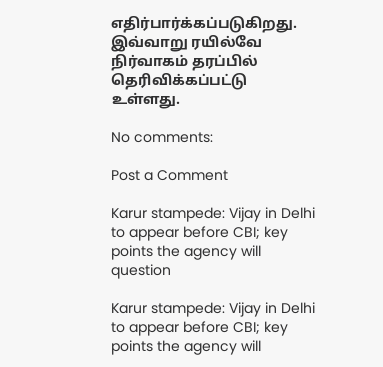எதிர்பார்க்கப்படுகிறது. இவ்வாறு ரயில்வே நிர்வாகம் தரப்பில் தெரிவிக்கப்பட்டு உள்ளது.

No comments:

Post a Comment

Karur stampede: Vijay in Delhi to appear before CBI; key points the agency will question

Karur stampede: Vijay in Delhi to appear before CBI; key points the agency will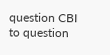question CBI to question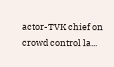actor-TVK chief on crowd control la...